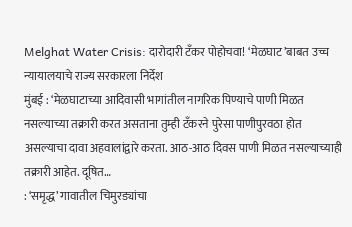Melghat Water Crisis: दारोदारी टँकर पोहोचवा! ‘मेळघाट’बाबत उच्च न्यायालयाचे राज्य सरकारला निर्देश
मुंबई : ‘मेळघाटाच्या आदिवासी भागांतील नागरिक पिण्याचे पाणी मिळत नसल्याच्या तक्रारी करत असताना तुम्ही टँकरने पुरेसा पाणीपुरवठा होत असल्याचा दावा अहवालांद्वारे करता. आठ-आठ दिवस पाणी मिळत नसल्याच्याही तक्रारी आहेत. दूषित…
: ‘समृद्ध’ गावातील चिमुरड्यांचा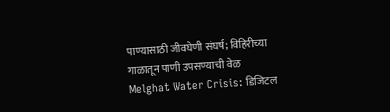पाण्यासाठी जीवघेणी संघर्ष; विहिरीच्या गाळातून पाणी उपसण्याची वेळ
Melghat Water Crisis: डिजिटल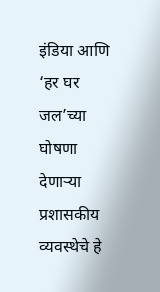इंडिया आणि ‘हर घर जल’च्या घोषणा देणाऱ्या प्रशासकीय व्यवस्थेचे हे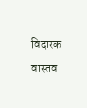विदारक वास्तव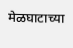मेळघाटाच्या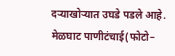दऱ्याखोऱ्यात उघडे पडले आहे. मेळघाट पाणीटंचाई(फोटो–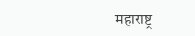महाराष्ट्र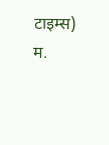टाइम्स) म.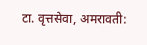टा. वृत्तसेवा, अमरावती: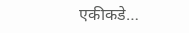एकीकडे…